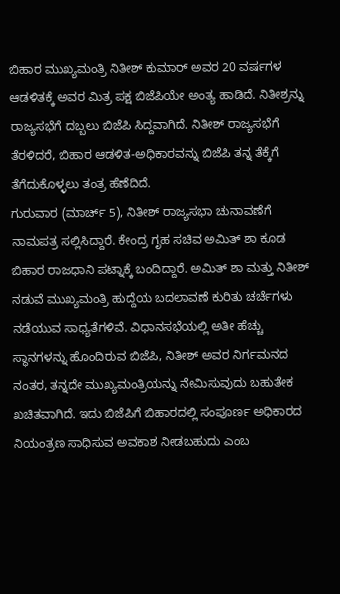ಬಿಹಾರ ಮುಖ್ಯಮಂತ್ರಿ ನಿತೀಶ್ ಕುಮಾರ್ ಅವರ 20 ವರ್ಷಗಳ ಆಡಳಿತಕ್ಕೆ ಅವರ ಮಿತ್ರ ಪಕ್ಷ ಬಿಜೆಪಿಯೇ ಅಂತ್ಯ ಹಾಡಿದೆ. ನಿತೀಶ್ರನ್ನು ರಾಜ್ಯಸಭೆಗೆ ದಬ್ಬಲು ಬಿಜೆಪಿ ಸಿದ್ದವಾಗಿದೆ. ನಿತೀಶ್ ರಾಜ್ಯಸಭೆಗೆ ತೆರಳಿದರೆ, ಬಿಹಾರ ಆಡಳಿತ-ಅಧಿಕಾರವನ್ನು ಬಿಜೆಪಿ ತನ್ನ ತೆಕ್ಕೆಗೆ ತೆಗೆದುಕೊಳ್ಳಲು ತಂತ್ರ ಹೆಣೆದಿದೆ.
ಗುರುವಾರ (ಮಾರ್ಚ್ 5), ನಿತೀಶ್ ರಾಜ್ಯಸಭಾ ಚುನಾವಣೆಗೆ ನಾಮಪತ್ರ ಸಲ್ಲಿಸಿದ್ದಾರೆ. ಕೇಂದ್ರ ಗೃಹ ಸಚಿವ ಅಮಿತ್ ಶಾ ಕೂಡ ಬಿಹಾರ ರಾಜಧಾನಿ ಪಟ್ನಾಕ್ಕೆ ಬಂದಿದ್ದಾರೆ. ಅಮಿತ್ ಶಾ ಮತ್ತು ನಿತೀಶ್ ನಡುವೆ ಮುಖ್ಯಮಂತ್ರಿ ಹುದ್ದೆಯ ಬದಲಾವಣೆ ಕುರಿತು ಚರ್ಚೆಗಳು ನಡೆಯುವ ಸಾಧ್ಯತೆಗಳಿವೆ. ವಿಧಾನಸಭೆಯಲ್ಲಿ ಅತೀ ಹೆಚ್ಚು ಸ್ಥಾನಗಳನ್ನು ಹೊಂದಿರುವ ಬಿಜೆಪಿ, ನಿತೀಶ್ ಅವರ ನಿರ್ಗಮನದ ನಂತರ, ತನ್ನದೇ ಮುಖ್ಯಮಂತ್ರಿಯನ್ನು ನೇಮಿಸುವುದು ಬಹುತೇಕ ಖಚಿತವಾಗಿದೆ. ಇದು ಬಿಜೆಪಿಗೆ ಬಿಹಾರದಲ್ಲಿ ಸಂಪೂರ್ಣ ಅಧಿಕಾರದ ನಿಯಂತ್ರಣ ಸಾಧಿಸುವ ಅವಕಾಶ ನೀಡಬಹುದು ಎಂಬ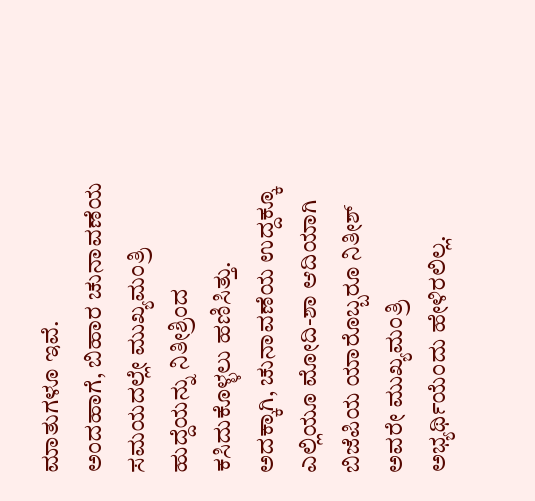ಮಾತುಗಳೂ ಇವೆ.
ಅಂದಹಾಗೆ, ಬಿಹಾರ ಚುನಾವಣೆಯ ಸಮಯದಲ್ಲೇ ಮುಖ್ಯಮಂತ್ರಿ ಹುದ್ದೆಯನ್ನು ನಿತೀಶ್ರಿಂದ ಕಸಿದುಕೊಳ್ಳಲು ಹಣಿಸಿತ್ತು. ಅದಕ್ಕಾಗಿ, ಚುನಾವಣೆಯ ಉದ್ದಕ್ಕೂ ಎಲ್ಲಿಯೂ ಮೋದಿ-ಶಾ ಆದಿಯಾಗಿ ಬಿಜೆಪಿಯ ಯಾರೊಬ್ಬರೂ ನಿತೀಶ್ ಅವರೇ ಮುಖ್ಯಮಂತ್ರಿ ಅಭ್ಯರ್ಥಿಯೆಂದು ಹೇಳಿರಲಿಲ್ಲ.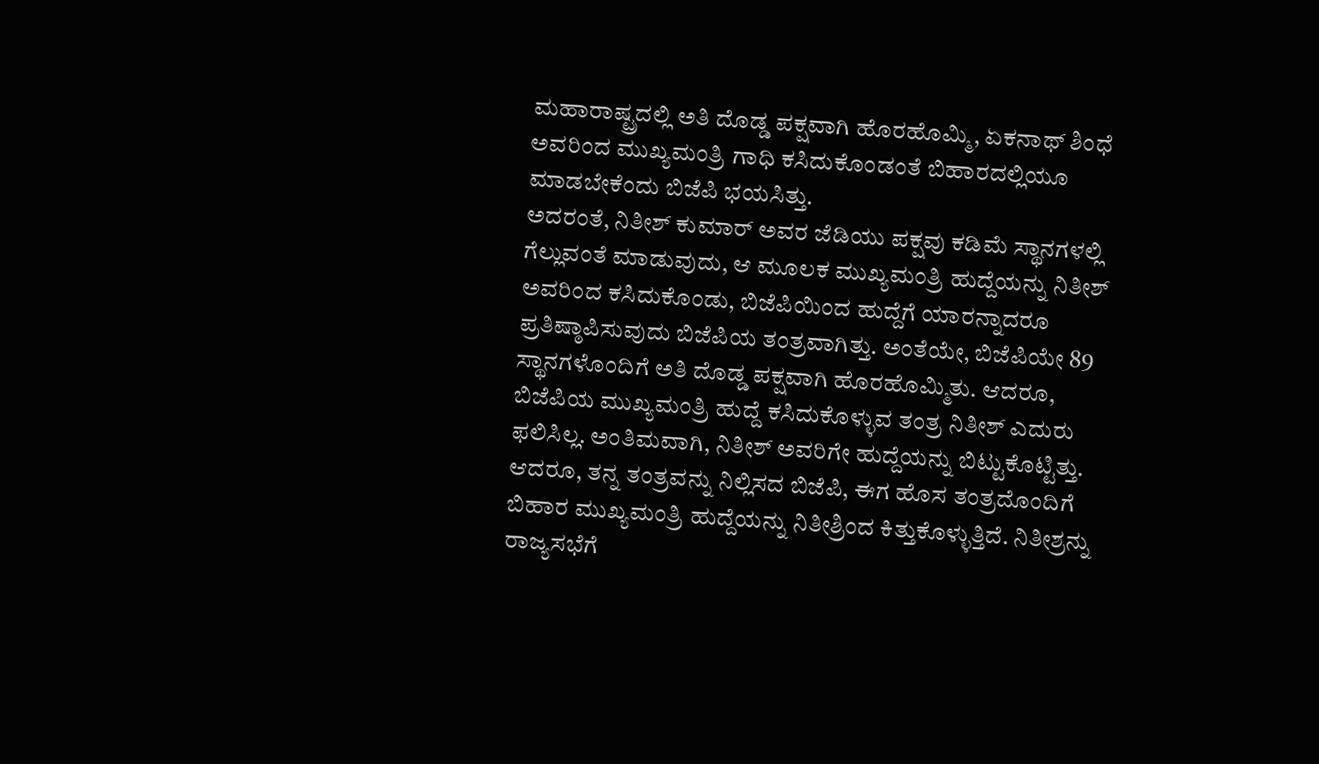ಮಹಾರಾಷ್ಟ್ರದಲ್ಲಿ ಅತಿ ದೊಡ್ಡ ಪಕ್ಷವಾಗಿ ಹೊರಹೊಮ್ಮಿ, ಏಕನಾಥ್ ಶಿಂಧೆ ಅವರಿಂದ ಮುಖ್ಯಮಂತ್ರಿ ಗಾಧಿ ಕಸಿದುಕೊಂಡಂತೆ ಬಿಹಾರದಲ್ಲಿಯೂ ಮಾಡಬೇಕೆಂದು ಬಿಜೆಪಿ ಭಯಸಿತ್ತು.
ಅದರಂತೆ, ನಿತೀಶ್ ಕುಮಾರ್ ಅವರ ಜೆಡಿಯು ಪಕ್ಷವು ಕಡಿಮೆ ಸ್ಥಾನಗಳಲ್ಲಿ ಗೆಲ್ಲುವಂತೆ ಮಾಡುವುದು, ಆ ಮೂಲಕ ಮುಖ್ಯಮಂತ್ರಿ ಹುದ್ದೆಯನ್ನು ನಿತೀಶ್ ಅವರಿಂದ ಕಸಿದುಕೊಂಡು, ಬಿಜೆಪಿಯಿಂದ ಹುದ್ದೆಗೆ ಯಾರನ್ನಾದರೂ ಪ್ರತಿಷ್ಠಾಪಿಸುವುದು ಬಿಜೆಪಿಯ ತಂತ್ರವಾಗಿತ್ತು. ಅಂತೆಯೇ, ಬಿಜೆಪಿಯೇ 89 ಸ್ಥಾನಗಳೊಂದಿಗೆ ಅತಿ ದೊಡ್ಡ ಪಕ್ಷವಾಗಿ ಹೊರಹೊಮ್ಮಿತು. ಆದರೂ, ಬಿಜೆಪಿಯ ಮುಖ್ಯಮಂತ್ರಿ ಹುದ್ದೆ ಕಸಿದುಕೊಳ್ಳುವ ತಂತ್ರ ನಿತೀಶ್ ಎದುರು ಫಲಿಸಿಲ್ಲ. ಅಂತಿಮವಾಗಿ, ನಿತೀಶ್ ಅವರಿಗೇ ಹುದ್ದೆಯನ್ನು ಬಿಟ್ಟುಕೊಟ್ಟಿತ್ತು.
ಆದರೂ, ತನ್ನ ತಂತ್ರವನ್ನು ನಿಲ್ಲಿಸದ ಬಿಜೆಪಿ, ಈಗ ಹೊಸ ತಂತ್ರದೊಂದಿಗೆ ಬಿಹಾರ ಮುಖ್ಯಮಂತ್ರಿ ಹುದ್ದೆಯನ್ನು ನಿತೀಶ್ರಿಂದ ಕಿತ್ತುಕೊಳ್ಳುತ್ತಿದೆ. ನಿತೀಶ್ರನ್ನು ರಾಜ್ಯಸಭೆಗೆ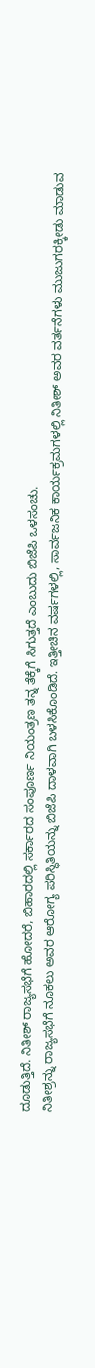ದೂಡುತ್ತಿದೆ. ನಿತೀಶ್ ರಾಜ್ಯಸಭೆಗೆ ಹೋದರೆ, ಬಿಹಾರದಲ್ಲಿ ಸರ್ಕಾರದ ಸಂಪೂರ್ಣ ನಿಯಂತ್ರಣ ತನ್ನ ತೆಕ್ಕೆಗೆ ಸಿಗುತ್ತದೆ ಎಂಬುದು ಬಿಜೆಪಿ ಒಳಸಂಚು.
ನಿತೀಶ್ರನ್ನು ರಾಜ್ಯಸಭೆಗೆ ನೂಕಲು ಅವರ ಆರೋಗ್ಯ ಪರಿಸ್ಥಿತಿಯನ್ನು ಬಿಜೆಪಿ ದಾಳವಾಗಿ ಬಳಸಿಕೊಂಡಿದೆ. ಇತ್ತೀಚಿನ ವರ್ಷಗಳಲ್ಲಿ, ಸಾರ್ವಜನಿಕ ಕಾರ್ಯಕ್ರಮಗಳಲ್ಲಿ ನಿತೀಶ್ ಅವರ ವರ್ತನೆಗಳು ಮುಜುಗರಕ್ಕೀಡು ಮಾಡುವ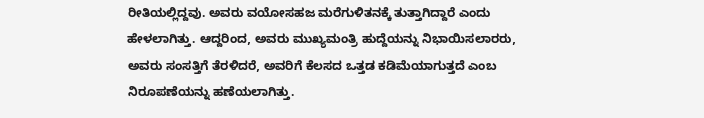ರೀತಿಯಲ್ಲಿದ್ದವು. ಅವರು ವಯೋಸಹಜ ಮರೆಗುಳಿತನಕ್ಕೆ ತುತ್ತಾಗಿದ್ದಾರೆ ಎಂದು ಹೇಳಲಾಗಿತ್ತು. ಆದ್ದರಿಂದ, ಅವರು ಮುಖ್ಯಮಂತ್ರಿ ಹುದ್ದೆಯನ್ನು ನಿಭಾಯಿಸಲಾರರು, ಅವರು ಸಂಸತ್ತಿಗೆ ತೆರಳಿದರೆ, ಅವರಿಗೆ ಕೆಲಸದ ಒತ್ತಡ ಕಡಿಮೆಯಾಗುತ್ತದೆ ಎಂಬ ನಿರೂಪಣೆಯನ್ನು ಹಣೆಯಲಾಗಿತ್ತು.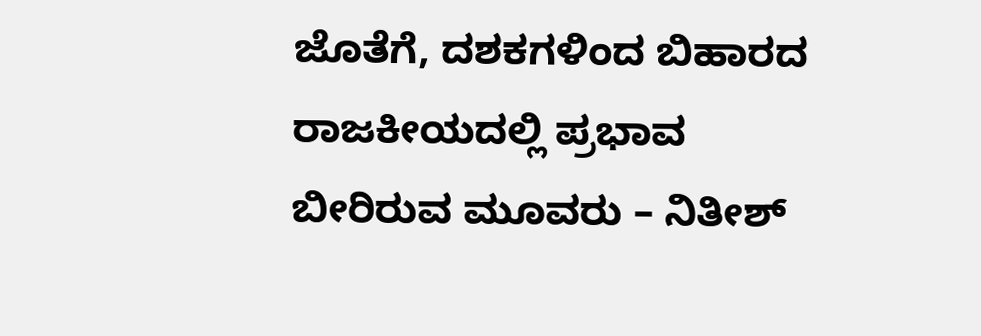ಜೊತೆಗೆ, ದಶಕಗಳಿಂದ ಬಿಹಾರದ ರಾಜಕೀಯದಲ್ಲಿ ಪ್ರಭಾವ ಬೀರಿರುವ ಮೂವರು – ನಿತೀಶ್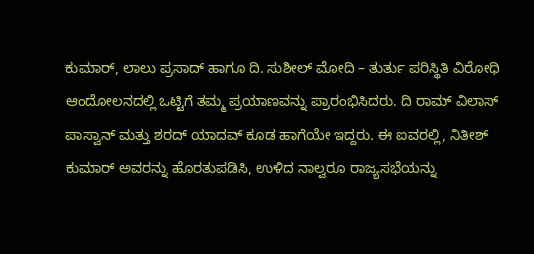ಕುಮಾರ್, ಲಾಲು ಪ್ರಸಾದ್ ಹಾಗೂ ದಿ. ಸುಶೀಲ್ ಮೋದಿ – ತುರ್ತು ಪರಿಸ್ಥಿತಿ ವಿರೋಧಿ ಆಂದೋಲನದಲ್ಲಿ ಒಟ್ಟಿಗೆ ತಮ್ಮ ಪ್ರಯಾಣವನ್ನು ಪ್ರಾರಂಭಿಸಿದರು. ದಿ ರಾಮ್ ವಿಲಾಸ್ ಪಾಸ್ವಾನ್ ಮತ್ತು ಶರದ್ ಯಾದವ್ ಕೂಡ ಹಾಗೆಯೇ ಇದ್ದರು. ಈ ಐವರಲ್ಲಿ, ನಿತೀಶ್ ಕುಮಾರ್ ಅವರನ್ನು ಹೊರತುಪಡಿಸಿ, ಉಳಿದ ನಾಲ್ವರೂ ರಾಜ್ಯಸಭೆಯನ್ನು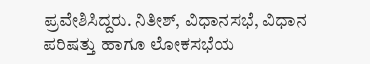ಪ್ರವೇಶಿಸಿದ್ದರು. ನಿತೀಶ್, ವಿಧಾನಸಭೆ, ವಿಧಾನ ಪರಿಷತ್ತು ಹಾಗೂ ಲೋಕಸಭೆಯ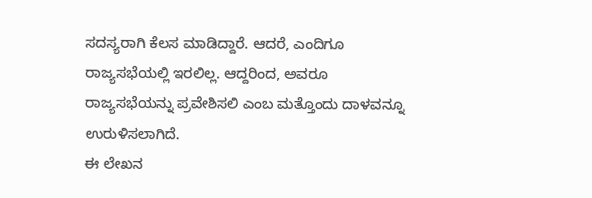ಸದಸ್ಯರಾಗಿ ಕೆಲಸ ಮಾಡಿದ್ದಾರೆ. ಆದರೆ, ಎಂದಿಗೂ ರಾಜ್ಯಸಭೆಯಲ್ಲಿ ಇರಲಿಲ್ಲ. ಆದ್ದರಿಂದ, ಅವರೂ ರಾಜ್ಯಸಭೆಯನ್ನು ಪ್ರವೇಶಿಸಲಿ ಎಂಬ ಮತ್ತೊಂದು ದಾಳವನ್ನೂ ಉರುಳಿಸಲಾಗಿದೆ.
ಈ ಲೇಖನ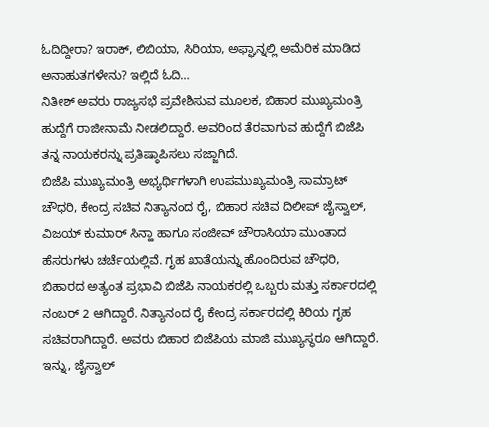ಓದಿದ್ದೀರಾ? ಇರಾಕ್, ಲಿಬಿಯಾ, ಸಿರಿಯಾ, ಅಫ್ಘಾನ್ನಲ್ಲಿ ಅಮೆರಿಕ ಮಾಡಿದ ಅನಾಹುತಗಳೇನು? ಇಲ್ಲಿದೆ ಓದಿ…
ನಿತೀಶ್ ಅವರು ರಾಜ್ಯಸಭೆ ಪ್ರವೇಶಿಸುವ ಮೂಲಕ, ಬಿಹಾರ ಮುಖ್ಯಮಂತ್ರಿ ಹುದ್ದೆಗೆ ರಾಜೀನಾಮೆ ನೀಡಲಿದ್ದಾರೆ. ಅವರಿಂದ ತೆರವಾಗುವ ಹುದ್ದೆಗೆ ಬಿಜೆಪಿ ತನ್ನ ನಾಯಕರನ್ನು ಪ್ರತಿಷ್ಠಾಪಿಸಲು ಸಜ್ಜಾಗಿದೆ.
ಬಿಜೆಪಿ ಮುಖ್ಯಮಂತ್ರಿ ಅಭ್ಯರ್ಥಿಗಳಾಗಿ ಉಪಮುಖ್ಯಮಂತ್ರಿ ಸಾಮ್ರಾಟ್ ಚೌಧರಿ, ಕೇಂದ್ರ ಸಚಿವ ನಿತ್ಯಾನಂದ ರೈ, ಬಿಹಾರ ಸಚಿವ ದಿಲೀಪ್ ಜೈಸ್ವಾಲ್, ವಿಜಯ್ ಕುಮಾರ್ ಸಿನ್ಹಾ ಹಾಗೂ ಸಂಜೀವ್ ಚೌರಾಸಿಯಾ ಮುಂತಾದ ಹೆಸರುಗಳು ಚರ್ಚೆಯಲ್ಲಿವೆ. ಗೃಹ ಖಾತೆಯನ್ನು ಹೊಂದಿರುವ ಚೌಧರಿ, ಬಿಹಾರದ ಅತ್ಯಂತ ಪ್ರಭಾವಿ ಬಿಜೆಪಿ ನಾಯಕರಲ್ಲಿ ಒಬ್ಬರು ಮತ್ತು ಸರ್ಕಾರದಲ್ಲಿ ನಂಬರ್ 2 ಆಗಿದ್ದಾರೆ. ನಿತ್ಯಾನಂದ ರೈ ಕೇಂದ್ರ ಸರ್ಕಾರದಲ್ಲಿ ಕಿರಿಯ ಗೃಹ ಸಚಿವರಾಗಿದ್ದಾರೆ. ಅವರು ಬಿಹಾರ ಬಿಜೆಪಿಯ ಮಾಜಿ ಮುಖ್ಯಸ್ಥರೂ ಆಗಿದ್ದಾರೆ. ಇನ್ನು, ಜೈಸ್ವಾಲ್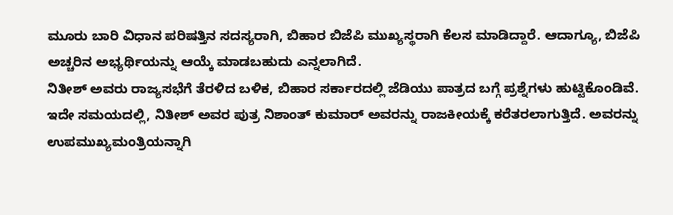ಮೂರು ಬಾರಿ ವಿಧಾನ ಪರಿಷತ್ತಿನ ಸದಸ್ಯರಾಗಿ, ಬಿಹಾರ ಬಿಜೆಪಿ ಮುಖ್ಯಸ್ಥರಾಗಿ ಕೆಲಸ ಮಾಡಿದ್ದಾರೆ. ಆದಾಗ್ಯೂ, ಬಿಜೆಪಿ ಅಚ್ಚರಿನ ಅಭ್ಯರ್ಥಿಯನ್ನು ಆಯ್ಕೆ ಮಾಡಬಹುದು ಎನ್ನಲಾಗಿದೆ.
ನಿತೀಶ್ ಅವರು ರಾಜ್ಯಸಭೆಗೆ ತೆರಳಿದ ಬಳಿಕ, ಬಿಹಾರ ಸರ್ಕಾರದಲ್ಲಿ ಜೆಡಿಯು ಪಾತ್ರದ ಬಗ್ಗೆ ಪ್ರಶ್ನೆಗಳು ಹುಟ್ಟಿಕೊಂಡಿವೆ. ಇದೇ ಸಮಯದಲ್ಲಿ, ನಿತೀಶ್ ಅವರ ಪುತ್ರ ನಿಶಾಂತ್ ಕುಮಾರ್ ಅವರನ್ನು ರಾಜಕೀಯಕ್ಕೆ ಕರೆತರಲಾಗುತ್ತಿದೆ. ಅವರನ್ನು ಉಪಮುಖ್ಯಮಂತ್ರಿಯನ್ನಾಗಿ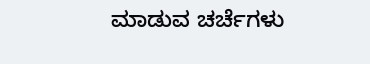ಮಾಡುವ ಚರ್ಚೆಗಳು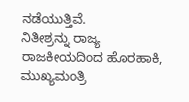ನಡೆಯುತ್ತಿವೆ.
ನಿತೀಶ್ರನ್ನು ರಾಜ್ಯ ರಾಜಕೀಯದಿಂದ ಹೊರಹಾಕಿ, ಮುಖ್ಯಮಂತ್ರಿ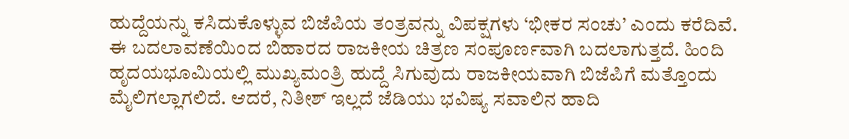ಹುದ್ದೆಯನ್ನು ಕಸಿದುಕೊಳ್ಳುವ ಬಿಜೆಪಿಯ ತಂತ್ರವನ್ನು ವಿಪಕ್ಷಗಳು ‘ಭೀಕರ ಸಂಚು’ ಎಂದು ಕರೆದಿವೆ.
ಈ ಬದಲಾವಣೆಯಿಂದ ಬಿಹಾರದ ರಾಜಕೀಯ ಚಿತ್ರಣ ಸಂಪೂರ್ಣವಾಗಿ ಬದಲಾಗುತ್ತದೆ. ಹಿಂದಿ ಹೃದಯಭೂಮಿಯಲ್ಲಿ ಮುಖ್ಯಮಂತ್ರಿ ಹುದ್ದೆ ಸಿಗುವುದು ರಾಜಕೀಯವಾಗಿ ಬಿಜೆಪಿಗೆ ಮತ್ತೊಂದು ಮೈಲಿಗಲ್ಲಾಗಲಿದೆ. ಆದರೆ, ನಿತೀಶ್ ಇಲ್ಲದೆ ಜೆಡಿಯು ಭವಿಷ್ಯ ಸವಾಲಿನ ಹಾದಿ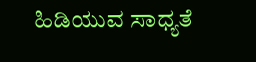ಹಿಡಿಯುವ ಸಾಧ್ಯತೆ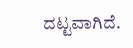ದಟ್ಟವಾಗಿದೆ.